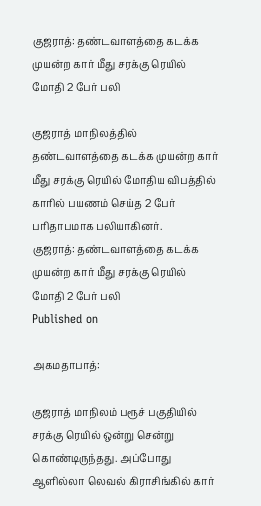குஜராத்: தண்டவாளத்தை கடக்க முயன்ற கார் மீது சரக்கு ரெயில் மோதி 2 பேர் பலி

குஜராத் மாநிலத்தில் தண்டவாளத்தை கடக்க முயன்ற கார் மீது சரக்கு ரெயில் மோதிய விபத்தில் காரில் பயணம் செய்த 2 பேர் பரிதாபமாக பலியாகினர்.
குஜராத்: தண்டவாளத்தை கடக்க முயன்ற கார் மீது சரக்கு ரெயில் மோதி 2 பேர் பலி
Published on

அகமதாபாத்:

குஜராத் மாநிலம் பரூச் பகுதியில் சரக்கு ரெயில் ஒன்று சென்று கொண்டிருந்தது. அப்போது ஆளில்லா லெவல் கிராசிங்கில் கார்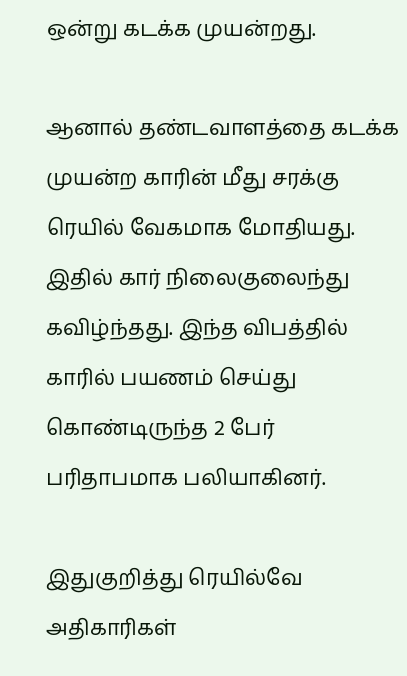ஒன்று கடக்க முயன்றது.

ஆனால் தண்டவாளத்தை கடக்க முயன்ற காரின் மீது சரக்கு ரெயில் வேகமாக மோதியது. இதில் கார் நிலைகுலைந்து கவிழ்ந்தது. இந்த விபத்தில் காரில் பயணம் செய்து கொண்டிருந்த 2 பேர் பரிதாபமாக பலியாகினர்.

இதுகுறித்து ரெயில்வே அதிகாரிகள்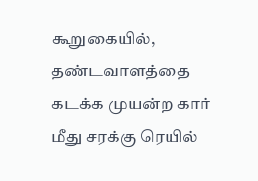கூறுகையில், தண்டவாளத்தை கடக்க முயன்ற கார் மீது சரக்கு ரெயில்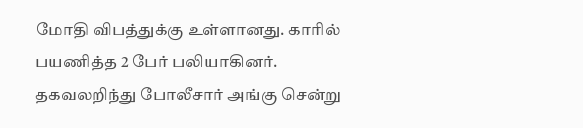மோதி விபத்துக்கு உள்ளானது. காரில் பயணித்த 2 பேர் பலியாகினர். தகவலறிந்து போலீசார் அங்கு சென்று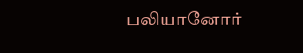பலியானோர்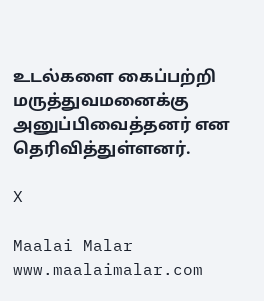உடல்களை கைப்பற்றி மருத்துவமனைக்கு அனுப்பிவைத்தனர் என தெரிவித்துள்ளனர்.

X

Maalai Malar
www.maalaimalar.com